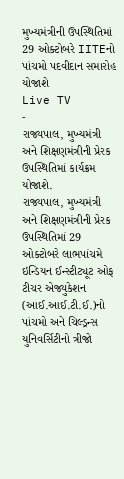મુખ્યમંત્રીની ઉપસ્થિતિમાં 29 ઓક્ટોબરે IITEનો પાંચમો પદવીદાન સમારોહ યોજાશે
Live TV
-
રાજ્યપાલ, મુખ્યમંત્રી અને શિક્ષણમંત્રીની પ્રેરક ઉપસ્થિતિમાં કાર્યક્રમ યોજાશે.
રાજ્યપાલ, મુખ્યમંત્રી અને શિક્ષણમંત્રીની પ્રેરક ઉપસ્થિતિમાં 29 ઓક્ટોબરે લાભપાંચમે ઇન્ડિયન ઈન્સ્ટીટ્યૂટ ઓફ ટીચર એજ્યુકેશન (આઈ.આઈ.ટી.ઈ.)નો પાંચમો અને ચિલ્ડ્રન્સ યુનિવર્સિટીનો ત્રીજો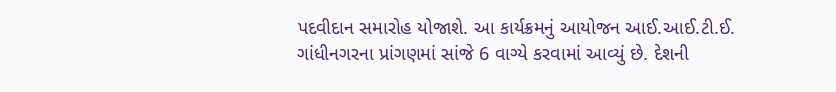પદવીદાન સમારોહ યોજાશે. આ કાર્યક્રમનું આયોજન આઈ.આઈ.ટી.ઈ. ગાંધીનગરના પ્રાંગણમાં સાંજે 6 વાગ્યે કરવામાં આવ્યું છે. દેશની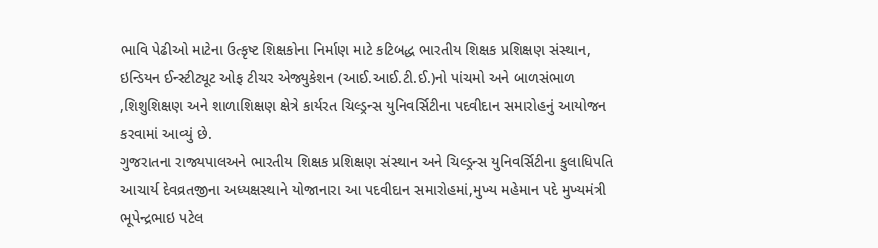ભાવિ પેઢીઓ માટેના ઉત્કૃષ્ટ શિક્ષકોના નિર્માણ માટે કટિબદ્ધ ભારતીય શિક્ષક પ્રશિક્ષણ સંસ્થાન, ઇન્ડિયન ઈન્સ્ટીટ્યૂટ ઓફ ટીચર એજ્યુકેશન (આઈ.આઈ.ટી.ઈ.)નો પાંચમો અને બાળસંભાળ ,શિશુશિક્ષણ અને શાળાશિક્ષણ ક્ષેત્રે કાર્યરત ચિલ્ડ્રન્સ યુનિવર્સિટીના પદવીદાન સમારોહનું આયોજન કરવામાં આવ્યું છે.
ગુજરાતના રાજ્યપાલઅને ભારતીય શિક્ષક પ્રશિક્ષણ સંસ્થાન અને ચિલ્ડ્રન્સ યુનિવર્સિટીના કુલાધિપતિ આચાર્ય દેવવ્રતજીના અધ્યક્ષસ્થાને યોજાનારા આ પદવીદાન સમારોહમાં,મુખ્ય મહેમાન પદે મુખ્યમંત્રી ભૂપેન્દ્રભાઇ પટેલ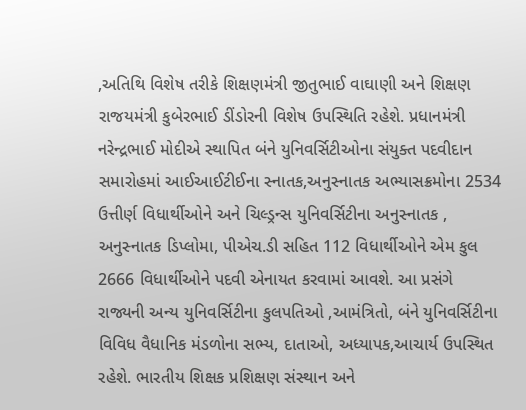,અતિથિ વિશેષ તરીકે શિક્ષણમંત્રી જીતુભાઈ વાઘાણી અને શિક્ષણ રાજયમંત્રી કુબેરભાઈ ડીંડોરની વિશેષ ઉપસ્થિતિ રહેશે. પ્રધાનમંત્રી નરેન્દ્રભાઈ મોદીએ સ્થાપિત બંને યુનિવર્સિટીઓના સંયુક્ત પદવીદાન સમારોહમાં આઈઆઈટીઈના સ્નાતક,અનુસ્નાતક અભ્યાસક્રમોના 2534 ઉત્તીર્ણ વિધાર્થીઓને અને ચિલ્ડ્રન્સ યુનિવર્સિટીના અનુસ્નાતક , અનુસ્નાતક ડિપ્લોમા, પીએચ.ડી સહિત 112 વિધાર્થીઓને એમ કુલ 2666 વિધાર્થીઓને પદવી એનાયત કરવામાં આવશે. આ પ્રસંગે રાજ્યની અન્ય યુનિવર્સિટીના કુલપતિઓ ,આમંત્રિતો, બંને યુનિવર્સિટીના વિવિધ વૈધાનિક મંડળોના સભ્ય, દાતાઓ, અધ્યાપક,આચાર્ય ઉપસ્થિત રહેશે. ભારતીય શિક્ષક પ્રશિક્ષણ સંસ્થાન અને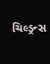ચિલ્ડ્રન્સ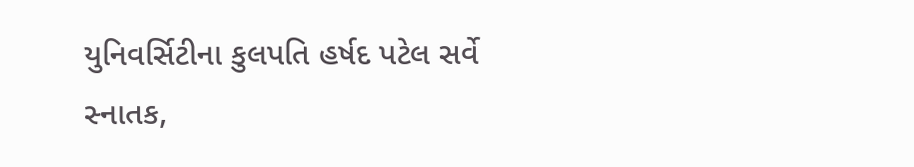યુનિવર્સિટીના કુલપતિ હર્ષદ પટેલ સર્વે સ્નાતક,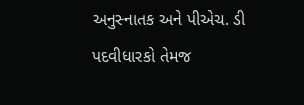અનુસ્નાતક અને પીએચ. ડી પદવીધારકો તેમજ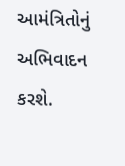આમંત્રિતોનું અભિવાદન કરશે.